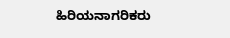ಹಿರಿಯನಾಗರಿಕರು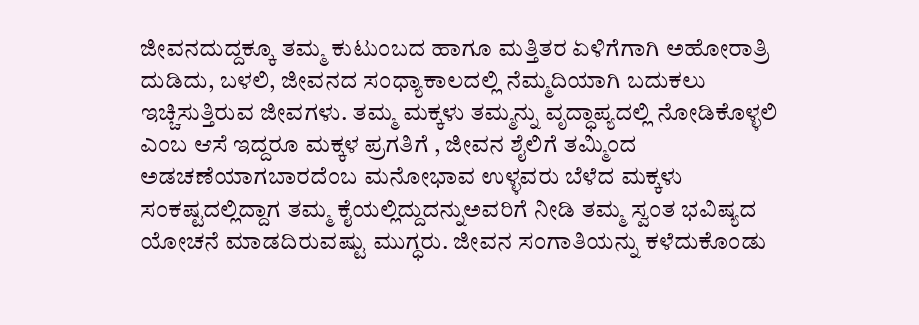ಜೀವನದುದ್ದಕ್ಕೂ ತಮ್ಮ ಕುಟುಂಬದ ಹಾಗೂ ಮತ್ತಿತರ ಏಳಿಗೆಗಾಗಿ ಅಹೋರಾತ್ರಿ ದುಡಿದು, ಬಳಲಿ, ಜೀವನದ ಸಂಧ್ಯಾಕಾಲದಲ್ಲಿ ನೆಮ್ಮದಿಯಾಗಿ ಬದುಕಲು ಇಚ್ಚಿಸುತ್ತಿರುವ ಜೀವಗಳು. ತಮ್ಮ ಮಕ್ಕಳು ತಮ್ಮನ್ನು ವೃದ್ಧಾಪ್ಯದಲ್ಲಿ ನೋಡಿಕೊಳ್ಳಲಿ ಎಂಬ ಆಸೆ ಇದ್ದರೂ ಮಕ್ಕಳ ಪ್ರಗತಿಗೆ , ಜೀವನ ಶೈಲಿಗೆ ತಮ್ಮಿಂದ ಅಡಚಣೆಯಾಗಬಾರದೆಂಬ ಮನೋಭಾವ ಉಳ್ಳವರು ಬೆಳೆದ ಮಕ್ಕಳು ಸಂಕಷ್ಟದಲ್ಲಿದ್ದಾಗ ತಮ್ಮ ಕೈಯಲ್ಲಿದ್ದುದನ್ನುಅವರಿಗೆ ನೀಡಿ ತಮ್ಮ ಸ್ವಂತ ಭವಿಷ್ಯದ ಯೋಚನೆ ಮಾಡದಿರುವಷ್ಟು ಮುಗ್ಧರು. ಜೀವನ ಸಂಗಾತಿಯನ್ನು ಕಳೆದುಕೊಂಡು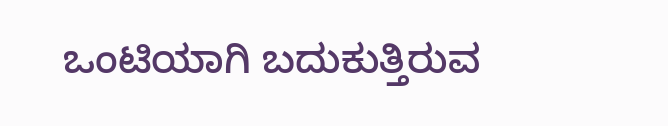ಒಂಟಿಯಾಗಿ ಬದುಕುತ್ತಿರುವ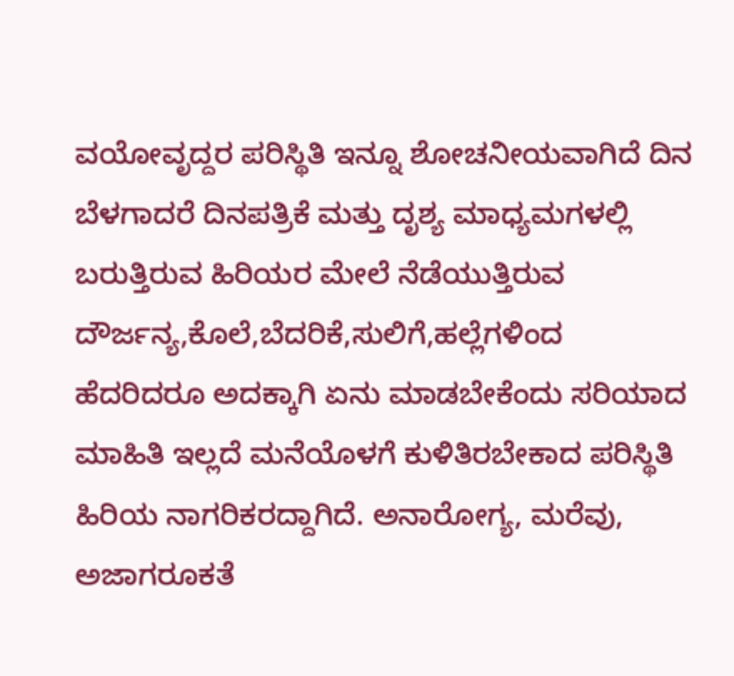ವಯೋವೃದ್ದರ ಪರಿಸ್ಥಿತಿ ಇನ್ನೂ ಶೋಚನೀಯವಾಗಿದೆ ದಿನ ಬೆಳಗಾದರೆ ದಿನಪತ್ರಿಕೆ ಮತ್ತು ದೃಶ್ಯ ಮಾಧ್ಯಮಗಳಲ್ಲಿ ಬರುತ್ತಿರುವ ಹಿರಿಯರ ಮೇಲೆ ನೆಡೆಯುತ್ತಿರುವ ದೌರ್ಜನ್ಯ,ಕೊಲೆ,ಬೆದರಿಕೆ,ಸುಲಿಗೆ,ಹಲ್ಲೆಗಳಿಂದ ಹೆದರಿದರೂ ಅದಕ್ಕಾಗಿ ಏನು ಮಾಡಬೇಕೆಂದು ಸರಿಯಾದ ಮಾಹಿತಿ ಇಲ್ಲದೆ ಮನೆಯೊಳಗೆ ಕುಳಿತಿರಬೇಕಾದ ಪರಿಸ್ಥಿತಿ ಹಿರಿಯ ನಾಗರಿಕರದ್ದಾಗಿದೆ. ಅನಾರೋಗ್ಯ, ಮರೆವು, ಅಜಾಗರೂಕತೆ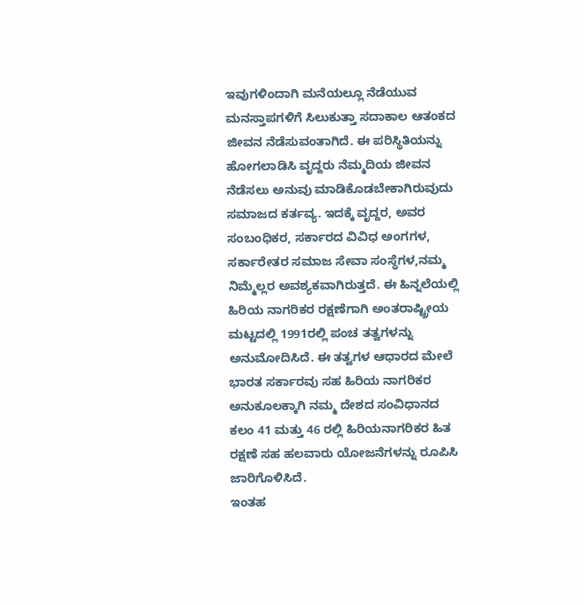ಇವುಗಳಿಂದಾಗಿ ಮನೆಯಲ್ಲೂ ನೆಡೆಯುವ ಮನಸ್ತಾಪಗಳಿಗೆ ಸಿಲುಕುತ್ತಾ ಸದಾಕಾಲ ಆತಂಕದ ಜೀವನ ನೆಡೆಸುವಂತಾಗಿದೆ. ಈ ಪರಿಸ್ಥಿತಿಯನ್ನು ಹೋಗಲಾಡಿಸಿ ವೃದ್ದರು ನೆಮ್ಮದಿಯ ಜೀವನ ನೆಡೆಸಲು ಅನುವು ಮಾಡಿಕೊಡಬೇಕಾಗಿರುವುದು ಸಮಾಜದ ಕರ್ತವ್ಯ. ಇದಕ್ಕೆ ವೃದ್ದರ, ಅವರ ಸಂಬಂಧಿಕರ, ಸರ್ಕಾರದ ವಿವಿಧ ಅಂಗಗಳ, ಸರ್ಕಾರೇತರ ಸಮಾಜ ಸೇವಾ ಸಂಸ್ಥೆಗಳ,ನಮ್ಮ ನಿಮ್ಮೆಲ್ಲರ ಅವಶ್ಯಕವಾಗಿರುತ್ತದೆ. ಈ ಹಿನ್ನಲೆಯಲ್ಲಿ ಹಿರಿಯ ನಾಗರಿಕರ ರಕ್ಷಣೆಗಾಗಿ ಅಂತರಾಷ್ಟ್ರೀಯ ಮಟ್ಟದಲ್ಲಿ 1991ರಲ್ಲಿ ಪಂಚ ತತ್ವಗಳನ್ನು ಅನುಮೋದಿಸಿದೆ. ಈ ತತ್ವಗಳ ಆಧಾರದ ಮೇಲೆ ಭಾರತ ಸರ್ಕಾರವು ಸಹ ಹಿರಿಯ ನಾಗರಿಕರ ಅನುಕೂಲಕ್ಕಾಗಿ ನಮ್ಮ ದೇಶದ ಸಂವಿಧಾನದ ಕಲಂ 41 ಮತ್ತು 46 ರಲ್ಲಿ ಹಿರಿಯನಾಗರಿಕರ ಹಿತ ರಕ್ಷಣೆ ಸಹ ಹಲವಾರು ಯೋಜನೆಗಳನ್ನು ರೂಪಿಸಿ ಜಾರಿಗೊಳಿಸಿದೆ.
ಇಂತಹ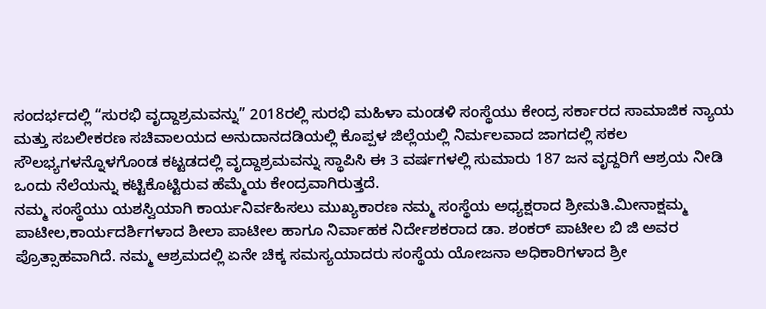ಸಂದರ್ಭದಲ್ಲಿ “ಸುರಭಿ ವೃದ್ದಾಶ್ರಮವನ್ನು” 2018ರಲ್ಲಿ ಸುರಭಿ ಮಹಿಳಾ ಮಂಡಳಿ ಸಂಸ್ಥೆಯು ಕೇಂದ್ರ ಸರ್ಕಾರದ ಸಾಮಾಜಿಕ ನ್ಯಾಯ ಮತ್ತು ಸಬಲೀಕರಣ ಸಚಿವಾಲಯದ ಅನುದಾನದಡಿಯಲ್ಲಿ ಕೊಪ್ಪಳ ಜಿಲ್ಲೆಯಲ್ಲಿ ನಿರ್ಮಲವಾದ ಜಾಗದಲ್ಲಿ ಸಕಲ ಸೌಲಭ್ಯಗಳನ್ನೊಳಗೊಂಡ ಕಟ್ಟಡದಲ್ಲಿ ವೃದ್ದಾಶ್ರಮವನ್ನು ಸ್ಥಾಪಿಸಿ ಈ 3 ವರ್ಷಗಳಲ್ಲಿ ಸುಮಾರು 187 ಜನ ವೃದ್ದರಿಗೆ ಆಶ್ರಯ ನೀಡಿ ಒಂದು ನೆಲೆಯನ್ನು ಕಟ್ಟಿಕೊಟ್ಟಿರುವ ಹೆಮ್ಮೆಯ ಕೇಂದ್ರವಾಗಿರುತ್ತದೆ.
ನಮ್ಮ ಸಂಸ್ಥೆಯು ಯಶಸ್ವಿಯಾಗಿ ಕಾರ್ಯನಿರ್ವಹಿಸಲು ಮುಖ್ಯಕಾರಣ ನಮ್ಮ ಸಂಸ್ಥೆಯ ಅಧ್ಯಕ್ಷರಾದ ಶ್ರೀಮತಿ.ಮೀನಾಕ್ಷಮ್ಮ ಪಾಟೀಲ,ಕಾರ್ಯದರ್ಶಿಗಳಾದ ಶೀಲಾ ಪಾಟೀಲ ಹಾಗೂ ನಿರ್ವಾಹಕ ನಿರ್ದೇಶಕರಾದ ಡಾ. ಶಂಕರ್ ಪಾಟೀಲ ಬಿ ಜಿ ಅವರ ಪ್ರೊತ್ಸಾಹವಾಗಿದೆ. ನಮ್ಮ ಆಶ್ರಮದಲ್ಲಿ ಏನೇ ಚಿಕ್ಕ ಸಮಸ್ಯಯಾದರು ಸಂಸ್ಥೆಯ ಯೋಜನಾ ಅಧಿಕಾರಿಗಳಾದ ಶ್ರೀ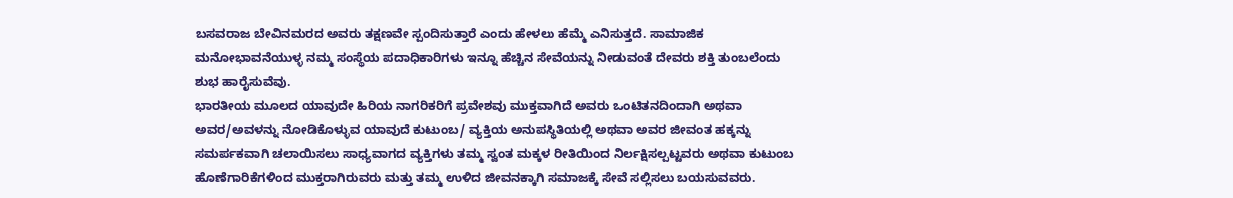ಬಸವರಾಜ ಬೇವಿನಮರದ ಅವರು ತಕ್ಷಣವೇ ಸ್ಪಂದಿಸುತ್ತಾರೆ ಎಂದು ಹೇಳಲು ಹೆಮ್ಮೆ ಎನಿಸುತ್ತದೆ. ಸಾಮಾಜಿಕ ಮನೋಭಾವನೆಯುಳ್ಳ ನಮ್ಮ ಸಂಸ್ಥೆಯ ಪದಾಧಿಕಾರಿಗಳು ಇನ್ನೂ ಹೆಚ್ಚಿನ ಸೇವೆಯನ್ನು ನೀಡುವಂತೆ ದೇವರು ಶಕ್ತಿ ತುಂಬಲೆಂದು ಶುಭ ಹಾರೈಸುವೆವು.
ಭಾರತೀಯ ಮೂಲದ ಯಾವುದೇ ಹಿರಿಯ ನಾಗರಿಕರಿಗೆ ಪ್ರವೇಶವು ಮುಕ್ತವಾಗಿದೆ ಅವರು ಒಂಟಿತನದಿಂದಾಗಿ ಅಥವಾ ಅವರ/ಅವಳನ್ನು ನೋಡಿಕೊಳ್ಳುವ ಯಾವುದೆ ಕುಟುಂಬ/ ವ್ಯಕ್ತಿಯ ಅನುಪಸ್ಥಿತಿಯಲ್ಲಿ ಅಥವಾ ಅವರ ಜೀವಂತ ಹಕ್ಕನ್ನು ಸಮರ್ಪಕವಾಗಿ ಚಲಾಯಿಸಲು ಸಾಧ್ಯವಾಗದ ವ್ಯಕ್ತಿಗಳು ತಮ್ಮ ಸ್ವಂತ ಮಕ್ಕಳ ರೀತಿಯಿಂದ ನಿರ್ಲಕ್ಷಿಸಲ್ಪಟ್ಟವರು ಅಥವಾ ಕುಟುಂಬ ಹೊಣೆಗಾರಿಕೆಗಳಿಂದ ಮುಕ್ತರಾಗಿರುವರು ಮತ್ತು ತಮ್ಮ ಉಳಿದ ಜೀವನಕ್ಕಾಗಿ ಸಮಾಜಕ್ಕೆ ಸೇವೆ ಸಲ್ಲಿಸಲು ಬಯಸುವವರು.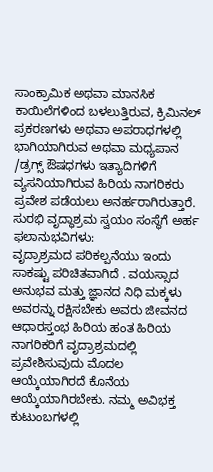ಸಾಂಕ್ರಾಮಿಕ ಅಥವಾ ಮಾನಸಿಕ ಕಾಯಿಲೆಗಳಿಂದ ಬಳಲುತ್ತಿರುವ, ಕ್ರಿಮಿನಲ್ ಪ್ರಕರಣಗಳು ಅಥವಾ ಅಪರಾಧಗಳಲ್ಲಿ ಭಾಗಿಯಾಗಿರುವ ಅಥವಾ ಮಧ್ಯಪಾನ /ಡ್ರಗ್ಸ್ ಔಷಧಗಳು ಇತ್ಯಾದಿಗಳಿಗೆ ವ್ಯಸನಿಯಾಗಿರುವ ಹಿರಿಯ ನಾಗರಿಕರು ಪ್ರವೇಶ ಪಡೆಯಲು ಅನರ್ಹರಾಗಿರುತ್ತಾರೆ.
ಸುರಭಿ ವೃದ್ಧಾಶ್ರಮ ಸ್ವಯಂ ಸಂಸ್ಥೆಗೆ ಅರ್ಹ ಫಲಾನುಭವಿಗಳು:
ವೃದ್ರಾಶ್ರಮದ ಪರಿಕಲ್ಪನೆಯು ಇಂದು ಸಾಕಷ್ಟು ಪರಿಚಿತವಾಗಿದೆ . ವಯಸ್ಸಾದ ಅನುಭವ ಮತ್ತು ಜ್ಞಾನದ ನಿಧಿ ಮಕ್ಕಳು ಅವರನ್ನು ರಕ್ಷಿಸಬೇಕು ಅವರು ಜೀವನದ ಆಧಾರಸ್ತಂಭ ಹಿರಿಯ ಹಂತ ಹಿರಿಯ ನಾಗರಿಕರಿಗೆ ವೃದ್ರಾಶ್ರಮದಲ್ಲಿ ಪ್ರವೇಶಿಸುವುದು ಮೊದಲ ಆಯ್ಕೆಯಾಗಿರದೆ ಕೊನೆಯ ಆಯ್ಕೆಯಾಗಿರಬೇಕು. ನಮ್ಮ ಅವಿಭಕ್ತ ಕುಟುಂಬಗಳಲ್ಲಿ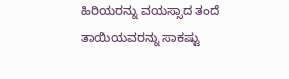ಹಿರಿಯರನ್ನು ವಯಸ್ಸಾದ ತಂದೆ ತಾಯಿಯವರನ್ನು ಸಾಕಷ್ಟು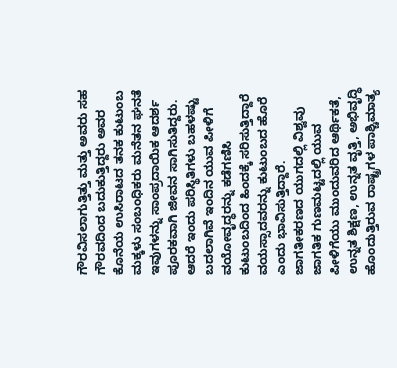ಗೌರವಿಸಲಾಗುತ್ತಿತ್ತು ಮತ್ತು ಅವರು ಸಹ ಗೌರವದಿಂದ ಬದುಕುತ್ತಿದ್ದರು ಅವರ ಕೊನೆಯ ಉಸಿರಾಟದ ತನಕ ಕುಟುಂಬ ಮಕ್ಕಳು ಸಂಬಂಧಿಕರು ಮನೆತನ ಘನತೆ ಇವುಗಳನ್ನು ಸಾಂಪ್ರದಾಯಿಕ ಆದರ್ಶ ಪೂರಕವಾಗಿ ಜೀವನ ಸಾಗಿಸುತಿದ್ದರು. ಆದರೆ ಇಂದು ಪರಿಸ್ಥಿತಿಗಳು ಬಹಳಷ್ಟು ಬದಲಾಗಿವೆ ಇಂದಿನ ಯುವ ಪೀಳಿಗೆ ವಯೋವೃದ್ಧರನ್ನು ಕಡೆಗಣಿಸಿ ಕುಟುಂಬದಿಂದ ಹಿಂದಕ್ಕೆ ಸರಿಸುತ್ತಿದ್ದಾರೆ ವಯಸ್ಸಾದವರನ್ನು ಕುಟುಂಬದ ಹೊರೆ ಎಂದು ಭಾವಿಸುತ್ತಿದ್ದಾರೆ.
ಜಾಗತೀಕರಣದ ಯುಗದಲ್ಲಿ ವಿಶ್ವವು ಜಾಗತಿಕ ಗುಣಮಟ್ಟದಲ್ಲಿ ಯುವ ಪೀಳಿಗೆಯು ಮುಂದುವರಿದ ಆರ್ಥಿಕತೆ, ಉನ್ನತ ಶಿಕ್ಷಣ, ಉನ್ನತ ವೃತ್ತಿ, ಅಭಿವೃದ್ಧಿ ಹೊಂದುತ್ತಿರುವ ರಾಷ್ಟ್ರಗಳ ಪಾಶ್ಚಿಮಾತ್ಯ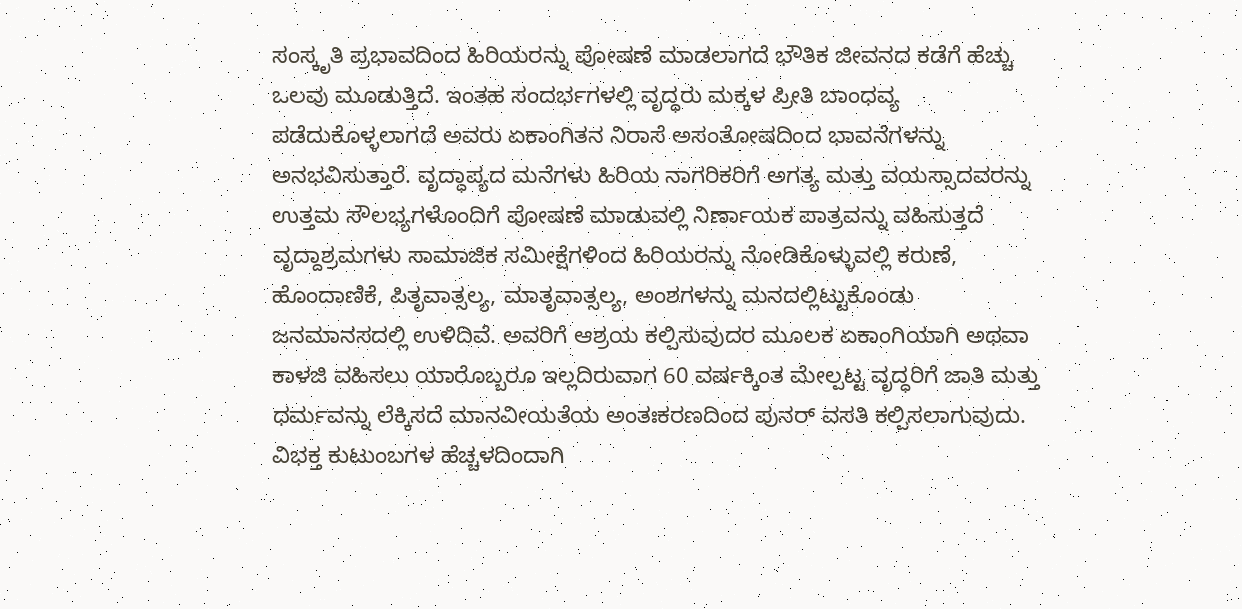ಸಂಸ್ಕೃತಿ ಪ್ರಭಾವದಿಂದ ಹಿರಿಯರನ್ನು ಪೋಷಣೆ ಮಾಡಲಾಗದೆ ಭೌತಿಕ ಜೀವನದ ಕಡೆಗೆ ಹೆಚ್ಚು ಒಲವು ಮೂಡುತ್ತಿದೆ. ಇಂತಹ ಸಂದರ್ಭಗಳಲ್ಲಿ ವೃದ್ಧರು ಮಕ್ಕಳ ಪ್ರೀತಿ ಬಾಂಧವ್ಯ ಪಡೆದುಕೊಳ್ಳಲಾಗದೆ ಅವರು ಏಕಾಂಗಿತನ ನಿರಾಸೆ ಅಸಂತೋಷದಿಂದ ಭಾವನೆಗಳನ್ನು ಅನಭವಿಸುತ್ತಾರೆ. ವೃದ್ಧಾಪ್ಯದ ಮನೆಗಳು ಹಿರಿಯ ನಾಗರಿಕರಿಗೆ ಅಗತ್ಯ ಮತ್ತು ವಯಸ್ಸಾದವರನ್ನು ಉತ್ತಮ ಸೌಲಭ್ಯಗಳೊಂದಿಗೆ ಪೋಷಣೆ ಮಾಡುವಲ್ಲಿ ನಿರ್ಣಾಯಕ ಪಾತ್ರವನ್ನು ವಹಿಸುತ್ತದೆ ವೃದ್ದಾಶ್ರಮಗಳು ಸಾಮಾಜಿಕ ಸಮೀಕ್ಷೆಗಳಿಂದ ಹಿರಿಯರನ್ನು ನೋಡಿಕೊಳ್ಳುವಲ್ಲಿ ಕರುಣೆ, ಹೊಂದಾಣಿಕೆ, ಪಿತೃವಾತ್ಸಲ್ಯ, ಮಾತೃವಾತ್ಸಲ್ಯ, ಅಂಶಗಳನ್ನು ಮನದಲ್ಲಿಟ್ಟುಕೊಂಡು ಜನಮಾನಸದಲ್ಲಿ ಉಳಿದಿವೆ. ಅವರಿಗೆ ಆಶ್ರಯ ಕಲ್ಪಿಸುವುದರ ಮೂಲಕ ಏಕಾಂಗಿಯಾಗಿ ಅಥವಾ ಕಾಳಜಿ ವಹಿಸಲು ಯಾರೊಬ್ಬರೂ ಇಲ್ಲದಿರುವಾಗ 60 ವರ್ಷಕ್ಕಿಂತ ಮೇಲ್ಪಟ್ಟ ವೃದ್ಧರಿಗೆ ಜಾತಿ ಮತ್ತು ಧರ್ಮವನ್ನು ಲೆಕ್ಕಿಸದೆ ಮಾನವೀಯತೆಯ ಅಂತಃಕರಣದಿಂದ ಪುನರ್ ವಸತಿ ಕಲ್ಪಿಸಲಾಗುವುದು.
ವಿಭಕ್ತ ಕುಟುಂಬಗಳ ಹೆಚ್ಚಳದಿಂದಾಗಿ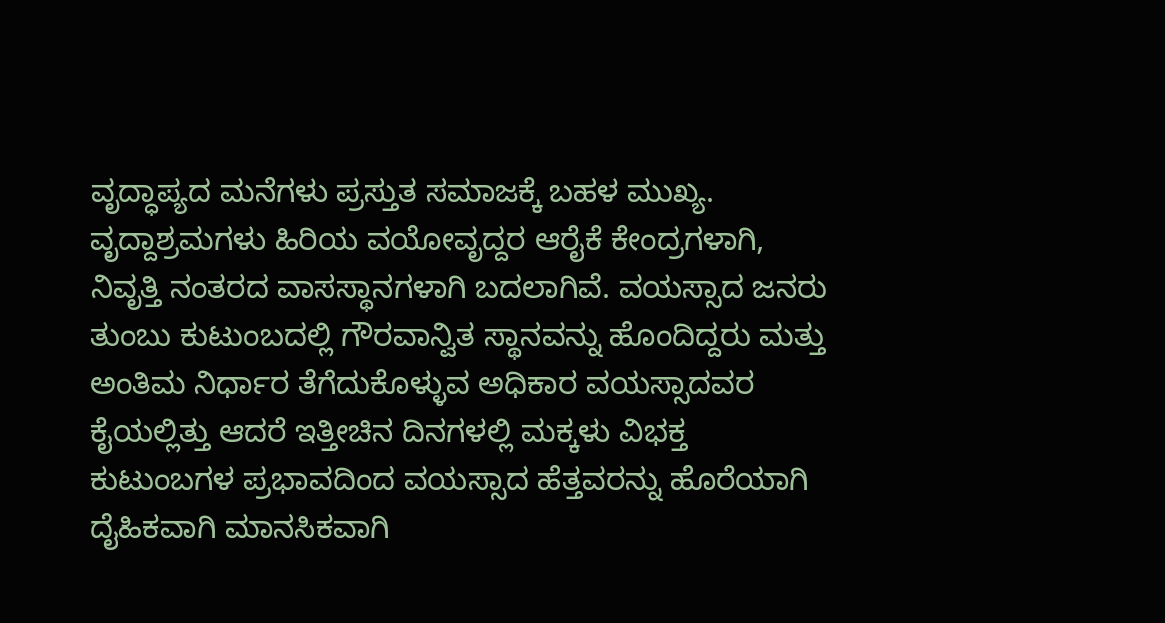ವೃದ್ಧಾಪ್ಯದ ಮನೆಗಳು ಪ್ರಸ್ತುತ ಸಮಾಜಕ್ಕೆ ಬಹಳ ಮುಖ್ಯ. ವೃದ್ದಾಶ್ರಮಗಳು ಹಿರಿಯ ವಯೋವೃದ್ದರ ಆರೈಕೆ ಕೇಂದ್ರಗಳಾಗಿ, ನಿವೃತ್ತಿ ನಂತರದ ವಾಸಸ್ಥಾನಗಳಾಗಿ ಬದಲಾಗಿವೆ. ವಯಸ್ಸಾದ ಜನರು ತುಂಬು ಕುಟುಂಬದಲ್ಲಿ ಗೌರವಾನ್ವಿತ ಸ್ಥಾನವನ್ನು ಹೊಂದಿದ್ದರು ಮತ್ತು ಅಂತಿಮ ನಿರ್ಧಾರ ತೆಗೆದುಕೊಳ್ಳುವ ಅಧಿಕಾರ ವಯಸ್ಸಾದವರ ಕೈಯಲ್ಲಿತ್ತು ಆದರೆ ಇತ್ತೀಚಿನ ದಿನಗಳಲ್ಲಿ ಮಕ್ಕಳು ವಿಭಕ್ತ ಕುಟುಂಬಗಳ ಪ್ರಭಾವದಿಂದ ವಯಸ್ಸಾದ ಹೆತ್ತವರನ್ನು ಹೊರೆಯಾಗಿ ದೈಹಿಕವಾಗಿ ಮಾನಸಿಕವಾಗಿ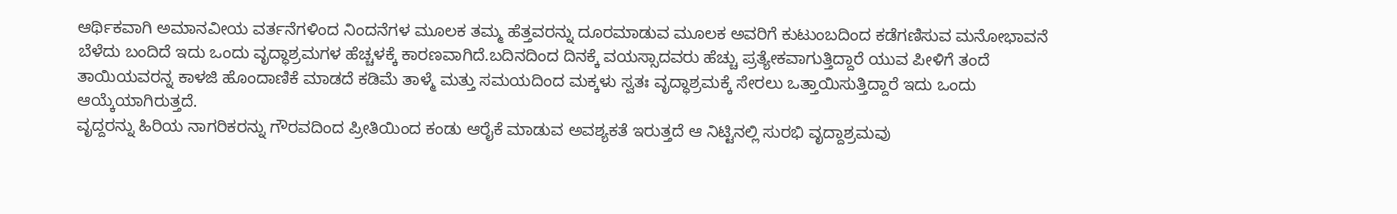ಆರ್ಥಿಕವಾಗಿ ಅಮಾನವೀಯ ವರ್ತನೆಗಳಿಂದ ನಿಂದನೆಗಳ ಮೂಲಕ ತಮ್ಮ ಹೆತ್ತವರನ್ನು ದೂರಮಾಡುವ ಮೂಲಕ ಅವರಿಗೆ ಕುಟುಂಬದಿಂದ ಕಡೆಗಣಿಸುವ ಮನೋಭಾವನೆ ಬೆಳೆದು ಬಂದಿದೆ ಇದು ಒಂದು ವೃದ್ಧಾಶ್ರಮಗಳ ಹೆಚ್ಚಳಕ್ಕೆ ಕಾರಣವಾಗಿದೆ.ಬದಿನದಿಂದ ದಿನಕ್ಕೆ ವಯಸ್ಸಾದವರು ಹೆಚ್ಚು ಪ್ರತ್ಯೇಕವಾಗುತ್ತಿದ್ದಾರೆ ಯುವ ಪೀಳಿಗೆ ತಂದೆ ತಾಯಿಯವರನ್ನ ಕಾಳಜಿ ಹೊಂದಾಣಿಕೆ ಮಾಡದೆ ಕಡಿಮೆ ತಾಳ್ಮೆ ಮತ್ತು ಸಮಯದಿಂದ ಮಕ್ಕಳು ಸ್ವತಃ ವೃದ್ಧಾಶ್ರಮಕ್ಕೆ ಸೇರಲು ಒತ್ತಾಯಿಸುತ್ತಿದ್ದಾರೆ ಇದು ಒಂದು ಆಯ್ಕೆಯಾಗಿರುತ್ತದೆ.
ವೃದ್ದರನ್ನು ಹಿರಿಯ ನಾಗರಿಕರನ್ನು ಗೌರವದಿಂದ ಪ್ರೀತಿಯಿಂದ ಕಂಡು ಆರೈಕೆ ಮಾಡುವ ಅವಶ್ಯಕತೆ ಇರುತ್ತದೆ ಆ ನಿಟ್ಟಿನಲ್ಲಿ ಸುರಭಿ ವೃದ್ದಾಶ್ರಮವು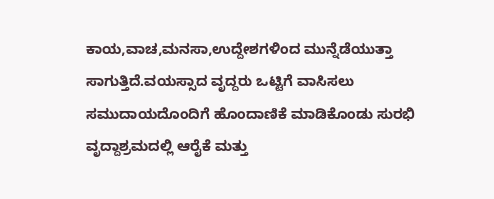ಕಾಯ,ವಾಚ,ಮನಸಾ,ಉದ್ದೇಶಗಳಿಂದ ಮುನ್ನೆಡೆಯುತ್ತಾ ಸಾಗುತ್ತಿದೆ.ವಯಸ್ಸಾದ ವೃದ್ದರು ಒಟ್ಟಿಗೆ ವಾಸಿಸಲು ಸಮುದಾಯದೊಂದಿಗೆ ಹೊಂದಾಣಿಕೆ ಮಾಡಿಕೊಂಡು ಸುರಭಿ ವೃದ್ದಾಶ್ರಮದಲ್ಲಿ ಆರೈಕೆ ಮತ್ತು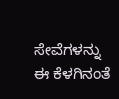ಸೇವೆಗಳನ್ನು ಈ ಕೆಳಗಿನಂತೆ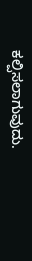ಕಲ್ಪಿಸಲಾಗುವುದು.